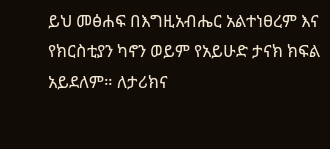ይህ መፅሐፍ በእግዚአብሔር አልተነፀረም እና የክርስቲያን ካኖን ወይም የአይሁድ ታናክ ክፍል አይደለም። ለታሪክና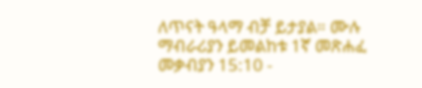ለጥናት ዓላማ ብቻ ይታያል። ሙሉ ማብራሪያን ይመልከቱ 1ኛ መጽሐፈ መቃብያን 15:10 -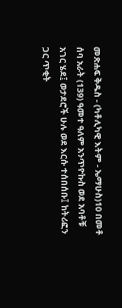መጽሐፍ ቅዱስ - (ካቶሊካዊ እትም - ኤማሁስ)10 በመቶ ሰባ አራት (139) ዓመተ ዓለም አንጥዮኩስ ወደ አባቶቹ አገር ሄደ፤ ወታደሮች ሁሉ ወደ እርሱ ተሰበሰቡ፤ ከትሪፎን ጋር ጥቂት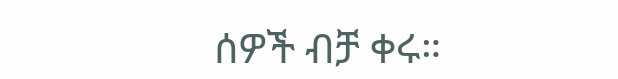ሰዎች ብቻ ቀሩ።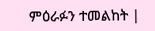ምዕራፉን ተመልከት |